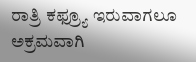ರಾತ್ರಿ ಕಫ್ರ್ಯೂ ಇರುವಾಗಲೂ ಅಕ್ರಮವಾಗಿ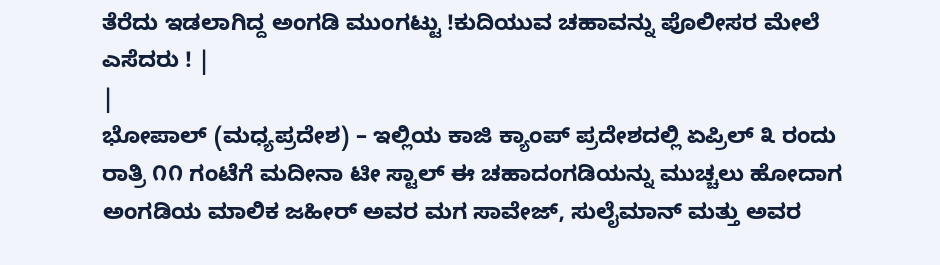ತೆರೆದು ಇಡಲಾಗಿದ್ದ ಅಂಗಡಿ ಮುಂಗಟ್ಟು !ಕುದಿಯುವ ಚಹಾವನ್ನು ಪೊಲೀಸರ ಮೇಲೆ ಎಸೆದರು ! |
|
ಭೋಪಾಲ್ (ಮಧ್ಯಪ್ರದೇಶ) – ಇಲ್ಲಿಯ ಕಾಜಿ ಕ್ಯಾಂಪ್ ಪ್ರದೇಶದಲ್ಲಿ ಏಪ್ರಿಲ್ ೩ ರಂದು ರಾತ್ರಿ ೧೧ ಗಂಟೆಗೆ ಮದೀನಾ ಟೀ ಸ್ಟಾಲ್ ಈ ಚಹಾದಂಗಡಿಯನ್ನು ಮುಚ್ಚಲು ಹೋದಾಗ ಅಂಗಡಿಯ ಮಾಲಿಕ ಜಹೀರ್ ಅವರ ಮಗ ಸಾವೇಜ್, ಸುಲೈಮಾನ್ ಮತ್ತು ಅವರ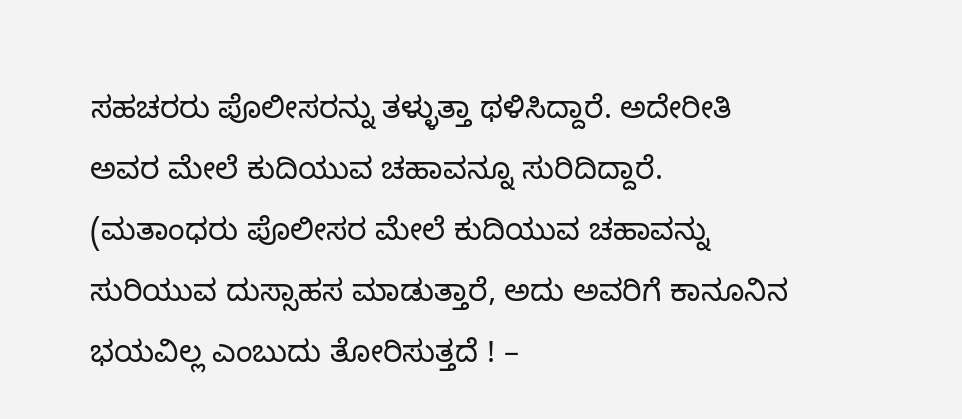ಸಹಚರರು ಪೊಲೀಸರನ್ನು ತಳ್ಳುತ್ತಾ ಥಳಿಸಿದ್ದಾರೆ. ಅದೇರೀತಿ ಅವರ ಮೇಲೆ ಕುದಿಯುವ ಚಹಾವನ್ನೂ ಸುರಿದಿದ್ದಾರೆ. (ಮತಾಂಧರು ಪೊಲೀಸರ ಮೇಲೆ ಕುದಿಯುವ ಚಹಾವನ್ನು ಸುರಿಯುವ ದುಸ್ಸಾಹಸ ಮಾಡುತ್ತಾರೆ, ಅದು ಅವರಿಗೆ ಕಾನೂನಿನ ಭಯವಿಲ್ಲ ಎಂಬುದು ತೋರಿಸುತ್ತದೆ ! –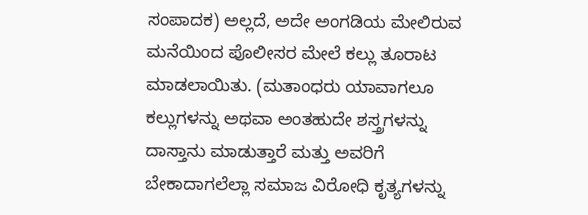ಸಂಪಾದಕ) ಅಲ್ಲದೆ, ಅದೇ ಅಂಗಡಿಯ ಮೇಲಿರುವ ಮನೆಯಿಂದ ಪೊಲೀಸರ ಮೇಲೆ ಕಲ್ಲು ತೂರಾಟ ಮಾಡಲಾಯಿತು. (ಮತಾಂಧರು ಯಾವಾಗಲೂ ಕಲ್ಲುಗಳನ್ನು ಅಥವಾ ಅಂತಹುದೇ ಶಸ್ತ್ರಗಳನ್ನು ದಾಸ್ತಾನು ಮಾಡುತ್ತಾರೆ ಮತ್ತು ಅವರಿಗೆ ಬೇಕಾದಾಗಲೆಲ್ಲಾ ಸಮಾಜ ವಿರೋಧಿ ಕೃತ್ಯಗಳನ್ನು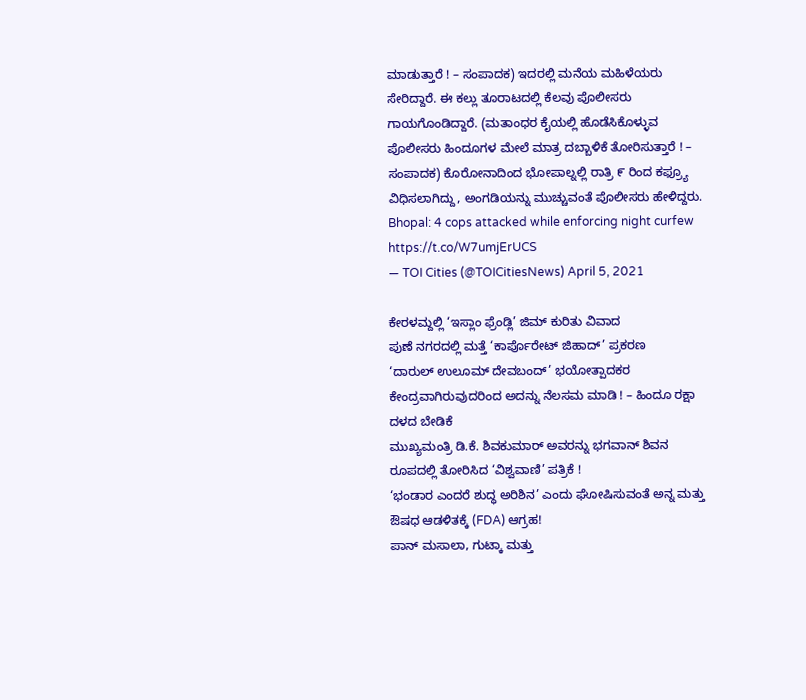ಮಾಡುತ್ತಾರೆ ! – ಸಂಪಾದಕ) ಇದರಲ್ಲಿ ಮನೆಯ ಮಹಿಳೆಯರು ಸೇರಿದ್ದಾರೆ. ಈ ಕಲ್ಲು ತೂರಾಟದಲ್ಲಿ ಕೆಲವು ಪೊಲೀಸರು ಗಾಯಗೊಂಡಿದ್ದಾರೆ. (ಮತಾಂಧರ ಕೈಯಲ್ಲಿ ಹೊಡೆಸಿಕೊಳ್ಳುವ ಪೊಲೀಸರು ಹಿಂದೂಗಳ ಮೇಲೆ ಮಾತ್ರ ದಬ್ಬಾಳಿಕೆ ತೋರಿಸುತ್ತಾರೆ ! – ಸಂಪಾದಕ) ಕೊರೋನಾದಿಂದ ಭೋಪಾಲ್ನಲ್ಲಿ ರಾತ್ರಿ ೯ ರಿಂದ ಕಫ್ರ್ಯೂ ವಿಧಿಸಲಾಗಿದ್ದು, ಅಂಗಡಿಯನ್ನು ಮುಚ್ಚುವಂತೆ ಪೊಲೀಸರು ಹೇಳಿದ್ದರು.
Bhopal: 4 cops attacked while enforcing night curfew https://t.co/W7umjErUCS
— TOI Cities (@TOICitiesNews) April 5, 2021

ಕೇರಳಮ್ದಲ್ಲಿ ‘ಇಸ್ಲಾಂ ಫ್ರೆಂಡ್ಲಿ’ ಜಿಮ್ ಕುರಿತು ವಿವಾದ
ಪುಣೆ ನಗರದಲ್ಲಿ ಮತ್ತೆ ‘ಕಾರ್ಪೊರೇಟ್ ಜಿಹಾದ್’ ಪ್ರಕರಣ
‘ದಾರುಲ್ ಉಲೂಮ್ ದೇವಬಂದ್’ ಭಯೋತ್ಪಾದಕರ ಕೇಂದ್ರವಾಗಿರುವುದರಿಂದ ಅದನ್ನು ನೆಲಸಮ ಮಾಡಿ ! – ಹಿಂದೂ ರಕ್ಷಾ ದಳದ ಬೇಡಿಕೆ
ಮುಖ್ಯಮಂತ್ರಿ ಡಿ.ಕೆ. ಶಿವಕುಮಾರ್ ಅವರನ್ನು ಭಗವಾನ್ ಶಿವನ ರೂಪದಲ್ಲಿ ತೋರಿಸಿದ ‘ವಿಶ್ವವಾಣಿ’ ಪತ್ರಿಕೆ !
‘ಭಂಡಾರ ಎಂದರೆ ಶುದ್ಧ ಅರಿಶಿನ’ ಎಂದು ಘೋಷಿಸುವಂತೆ ಅನ್ನ ಮತ್ತು ಔಷಧ ಆಡಳಿತಕ್ಕೆ (FDA) ಆಗ್ರಹ!
ಪಾನ್ ಮಸಾಲಾ, ಗುಟ್ಕಾ ಮತ್ತು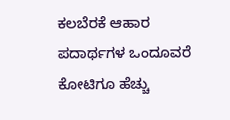ಕಲಬೆರಕೆ ಆಹಾರ ಪದಾರ್ಥಗಳ ಒಂದೂವರೆ ಕೋಟಿಗೂ ಹೆಚ್ಚು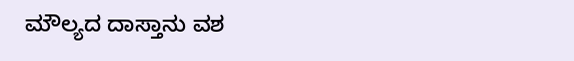ಮೌಲ್ಯದ ದಾಸ್ತಾನು ವಶ